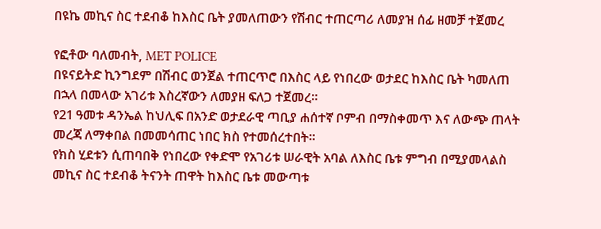በዩኬ መኪና ስር ተደብቆ ከእስር ቤት ያመለጠውን የሽብር ተጠርጣሪ ለመያዝ ሰፊ ዘመቻ ተጀመረ

የፎቶው ባለመብት, MET POLICE
በዩናይትድ ኪንግደም በሽብር ወንጀል ተጠርጥሮ በእስር ላይ የነበረው ወታደር ከእስር ቤት ካመለጠ በኋላ በመላው አገሪቱ እስረኛውን ለመያዘ ፍለጋ ተጀመረ።
የ21 ዓመቱ ዳንኤል ከህሊፍ በአንድ ወታደራዊ ጣቢያ ሐሰተኛ ቦምብ በማስቀመጥ እና ለውጭ ጠላት መረጃ ለማቀበል በመመሳጠር ነበር ክስ የተመሰረተበት።
የክስ ሂደቱን ሲጠባበቅ የነበረው የቀድሞ የአገሪቱ ሠራዊት አባል ለእስር ቤቱ ምግብ በሚያመላልስ መኪና ስር ተደብቆ ትናንት ጠዋት ከእስር ቤቱ መውጣቱ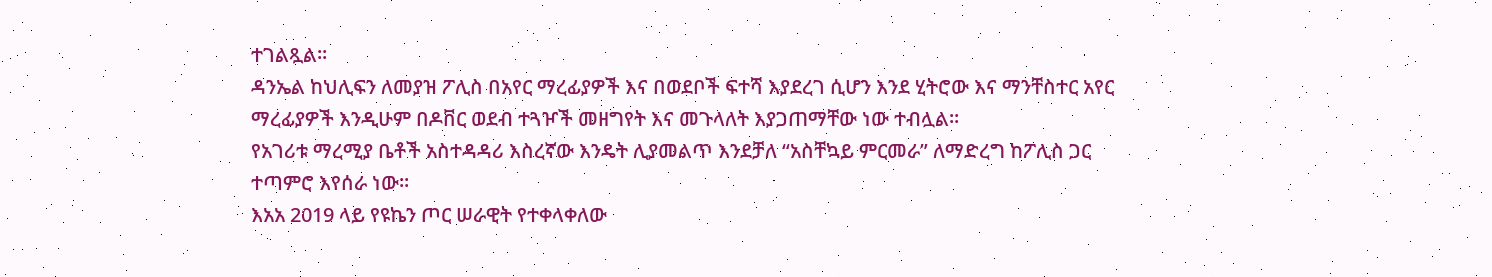ተገልጿል።
ዳንኤል ከህሊፍን ለመያዝ ፖሊስ በአየር ማረፊያዎች እና በወደቦች ፍተሻ እያደረገ ሲሆን እንደ ሂትሮው እና ማንቸስተር አየር ማረፊያዎች እንዲሁም በዶቨር ወደብ ተጓዦች መዘግየት እና መጉላለት እያጋጠማቸው ነው ተብሏል።
የአገሪቱ ማረሚያ ቤቶች አስተዳዳሪ እስረኛው እንዴት ሊያመልጥ እንደቻለ “አስቸኳይ ምርመራ” ለማድረግ ከፖሊስ ጋር ተጣምሮ እየሰራ ነው።
እአአ 2019 ላይ የዩኬን ጦር ሠራዊት የተቀላቀለው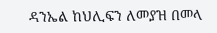ዳንኤል ከህሊፍን ለመያዝ በመላ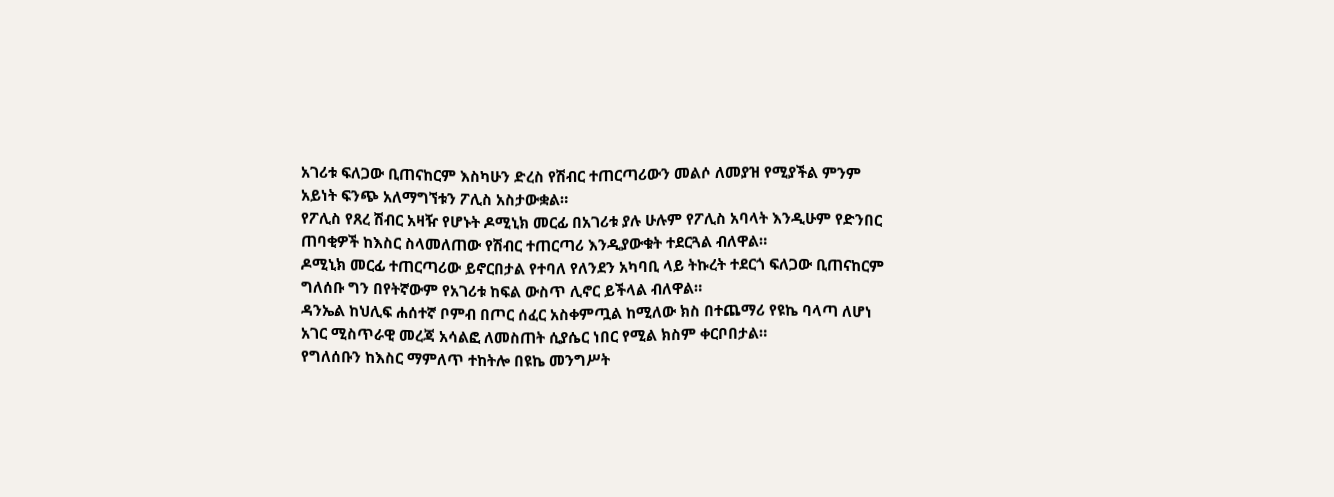አገሪቱ ፍለጋው ቢጠናከርም እስካሁን ድረስ የሽብር ተጠርጣሪውን መልሶ ለመያዝ የሚያችል ምንም አይነት ፍንጭ አለማግኘቱን ፖሊስ አስታውቋል።
የፖሊስ የጸረ ሽብር አዛዥ የሆኑት ዶሚኒክ መርፊ በአገሪቱ ያሉ ሁሉም የፖሊስ አባላት እንዲሁም የድንበር ጠባቂዎች ከእስር ስላመለጠው የሽብር ተጠርጣሪ እንዲያውቁት ተደርጓል ብለዋል።
ዶሚኒክ መርፊ ተጠርጣሪው ይኖርበታል የተባለ የለንደን አካባቢ ላይ ትኩረት ተደርጎ ፍለጋው ቢጠናከርም ግለሰቡ ግን በየትኛውም የአገሪቱ ከፍል ውስጥ ሊኖር ይችላል ብለዋል።
ዳንኤል ከህሊፍ ሐሰተኛ ቦምብ በጦር ሰፈር አስቀምጧል ከሚለው ክስ በተጨማሪ የዩኬ ባላጣ ለሆነ አገር ሚስጥራዊ መረጃ አሳልፎ ለመስጠት ሲያሴር ነበር የሚል ክስም ቀርቦበታል።
የግለሰቡን ከእስር ማምለጥ ተከትሎ በዩኬ መንግሥት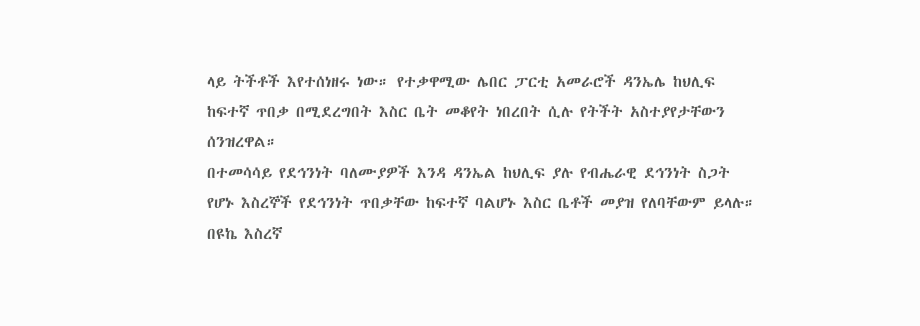ላይ ትችቶች እየተሰነዘሩ ነው። የተቃዋሚው ሌበር ፓርቲ አመራሮች ዳንኤሌ ከህሊፍ ከፍተኛ ጥበቃ በሚደረግበት እስር ቤት መቆየት ነበረበት ሲሉ የትችት አስተያየታቸውን ሰንዝረዋል።
በተመሳሳይ የደኅንነት ባለሙያዎች እንዳ ዳንኤል ከህሊፍ ያሉ የብሔራዊ ደኅንነት ስጋት የሆኑ እስረኞች የደኅንነት ጥበቃቸው ከፍተኛ ባልሆኑ እስር ቤቶች መያዝ የለባቸውም ይላሉ።
በዩኬ እስረኛ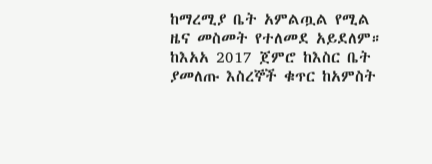ከማረሚያ ቤት አምልጧል የሚል ዜና መስመት የተለመደ አይደለም። ከእአአ 2017 ጀምሮ ከእስር ቤት ያመለጡ እስረኞች ቁጥር ከአምስት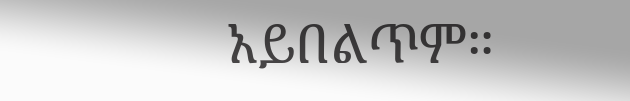አይበልጥም።